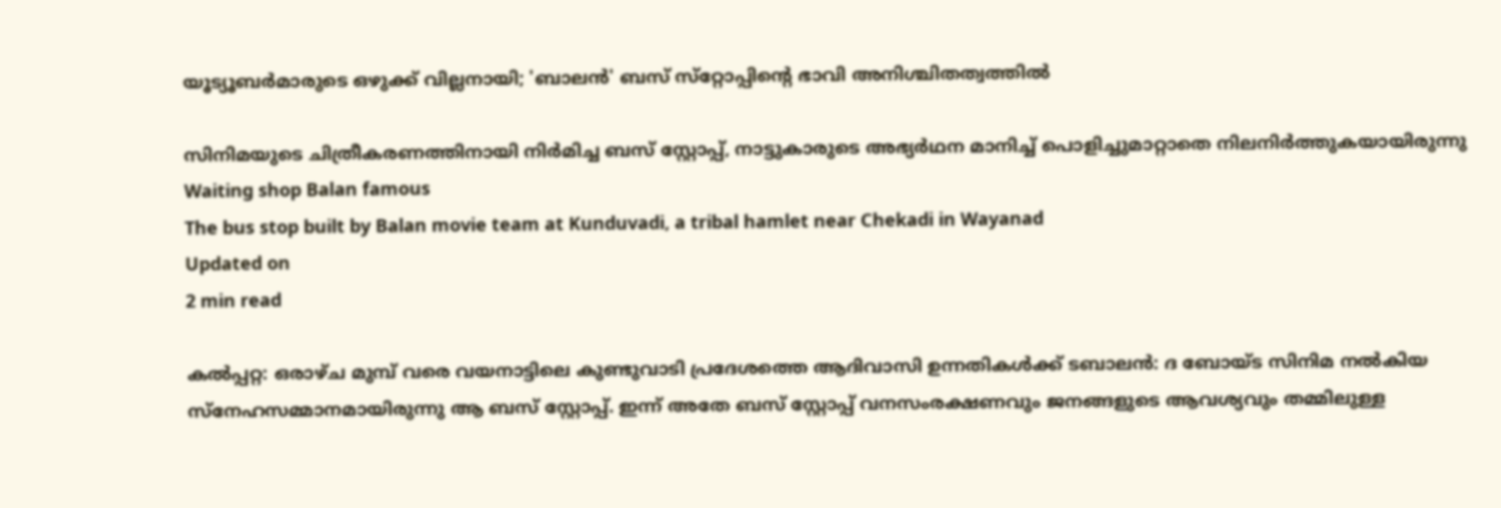യൂട്യൂബർമാരുടെ ഒഴുക്ക് വില്ലനായി; 'ബാലൻ' ബസ് സ്‌റ്റോപ്പിന്റെ ഭാവി അനിശ്ചിതത്വത്തില്‍

സിനിമയുടെ ചിത്രീകരണത്തിനായി നിർമിച്ച ബസ് സ്റ്റോപ്പ്, നാട്ടുകാരുടെ അഭ്യർഥന മാനിച്ച് പൊളിച്ചുമാറ്റാതെ നിലനിർത്തുകയായിരുന്നു
Waiting shop Balan famous
The bus stop built by Balan movie team at Kunduvadi, a tribal hamlet near Chekadi in Wayanad
Updated on
2 min read

കൽപ്പറ്റ: ഒരാഴ്ച മുമ്പ് വരെ വയനാട്ടിലെ കുണ്ടുവാടി പ്രദേശത്തെ ആദിവാസി ഉന്നതികൾക്ക് ടബാലൻ: ദ ബോയ്ട സിനിമ നൽകിയ സ്നേഹസമ്മാനമായിരുന്നു ആ ബസ് സ്റ്റോപ്പ്. ഇന്ന് അതേ ബസ് സ്റ്റോപ്പ് വനസംരക്ഷണവും ജനങ്ങളുടെ ആവശ്യവും തമ്മിലുള്ള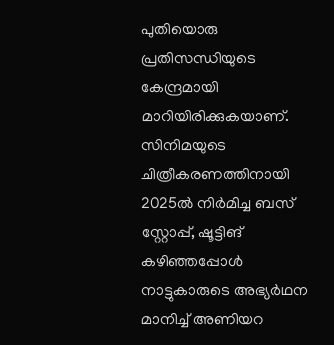പുതിയൊരു പ്രതിസന്ധിയുടെ കേന്ദ്രമായി മാറിയിരിക്കുകയാണ്. സിനിമയുടെ ചിത്രീകരണത്തിനായി 2025ൽ നിർമിച്ച ബസ് സ്റ്റോപ്പ്, ഷൂട്ടിങ് കഴിഞ്ഞപ്പോൾ നാട്ടുകാരുടെ അഭ്യർഥന മാനിച്ച് അണിയറ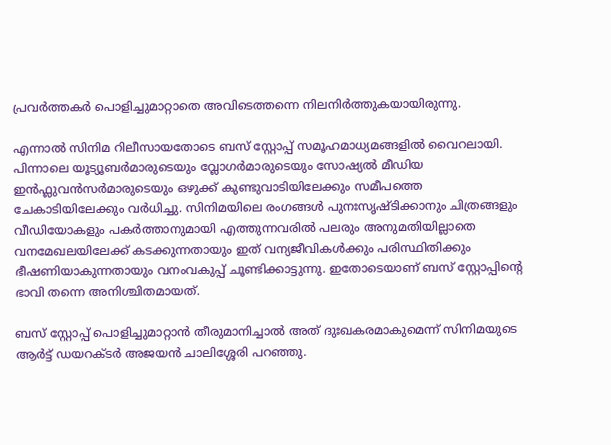പ്രവർത്തകർ പൊളിച്ചുമാറ്റാതെ അവിടെത്തന്നെ നിലനിർത്തുകയായിരുന്നു.

എന്നാൽ സിനിമ റിലീസായതോടെ ബസ് സ്റ്റോപ്പ് സമൂഹമാധ്യമങ്ങളിൽ വൈറലായി. പിന്നാലെ യൂട്യൂബർമാരുടെയും വ്ലോഗർമാരുടെയും സോഷ്യൽ മീഡിയ ഇൻഫ്ലുവൻസർമാരുടെയും ഒഴുക്ക് കുണ്ടുവാടിയിലേക്കും സമീപത്തെ ചേകാടിയിലേക്കും വർധിച്ചു. സിനിമയിലെ രംഗങ്ങൾ പുനഃസൃഷ്ടിക്കാനും ചിത്രങ്ങളും വീഡിയോകളും പകർത്താനുമായി എത്തുന്നവരിൽ പലരും അനുമതിയില്ലാതെ വനമേഖലയിലേക്ക് കടക്കുന്നതായും ഇത് വന്യജീവികൾക്കും പരിസ്ഥിതിക്കും ഭീഷണിയാകുന്നതായും വനംവകുപ്പ് ചൂണ്ടിക്കാട്ടുന്നു. ഇതോടെയാണ് ബസ് സ്റ്റോപ്പിന്റെ ഭാവി തന്നെ അനിശ്ചിതമായത്.

ബസ് സ്റ്റോപ്പ് പൊളിച്ചുമാറ്റാൻ തീരുമാനിച്ചാൽ അത് ദുഃഖകരമാകുമെന്ന് സിനിമയുടെ ആർട്ട് ഡയറക്ടർ അജയൻ ചാലിശ്ശേരി പറഞ്ഞു.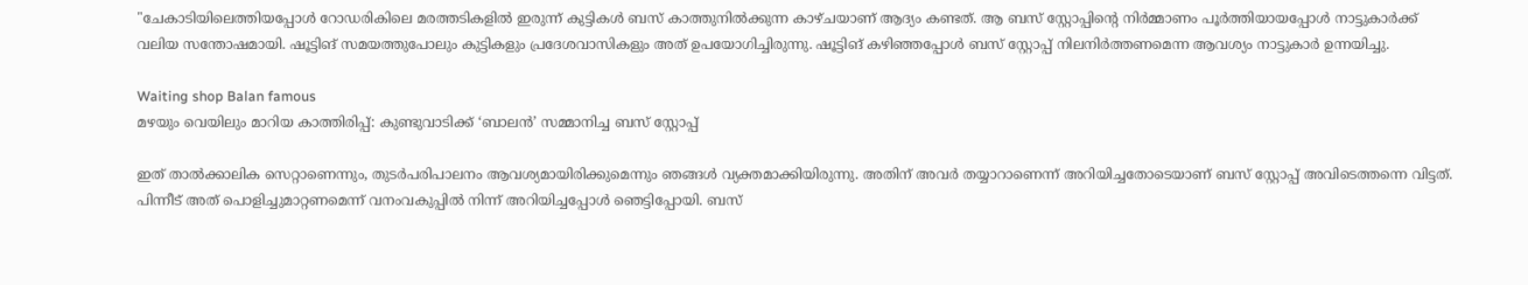"ചേകാടിയിലെത്തിയപ്പോൾ റോഡരികിലെ മരത്തടികളിൽ ഇരുന്ന് കുട്ടികൾ ബസ് കാത്തുനിൽക്കുന്ന കാഴ്ചയാണ് ആദ്യം കണ്ടത്. ആ ബസ് സ്റ്റോപ്പിന്റെ നിർമ്മാണം പൂർത്തിയായപ്പോൾ നാട്ടുകാർക്ക് വലിയ സന്തോഷമായി. ഷൂട്ടിങ് സമയത്തുപോലും കുട്ടികളും പ്രദേശവാസികളും അത് ഉപയോഗിച്ചിരുന്നു. ഷൂട്ടിങ് കഴിഞ്ഞപ്പോൾ ബസ് സ്റ്റോപ്പ് നിലനിർത്തണമെന്ന ആവശ്യം നാട്ടുകാർ ഉന്നയിച്ചു.

Waiting shop Balan famous
മഴയും വെയിലും മാറിയ കാത്തിരിപ്പ്: കുണ്ടുവാടിക്ക് ‘ബാലൻ’ സമ്മാനിച്ച ബസ് സ്റ്റോപ്പ്

ഇത് താൽക്കാലിക സെറ്റാണെന്നും, തുടർപരിപാലനം ആവശ്യമായിരിക്കുമെന്നും ഞങ്ങൾ വ്യക്തമാക്കിയിരുന്നു. അതിന് അവർ തയ്യാറാണെന്ന് അറിയിച്ചതോടെയാണ് ബസ് സ്റ്റോപ്പ് അവിടെത്തന്നെ വിട്ടത്. പിന്നീട് അത് പൊളിച്ചുമാറ്റണമെന്ന് വനംവകുപ്പിൽ നിന്ന് അറിയിച്ചപ്പോൾ ഞെട്ടിപ്പോയി. ബസ്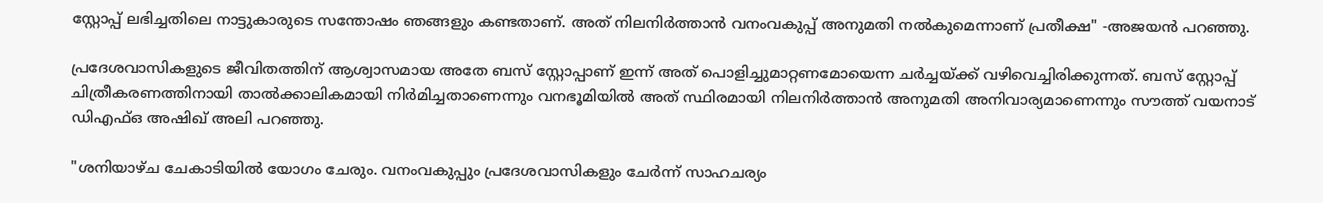സ്റ്റോപ്പ് ലഭിച്ചതിലെ നാട്ടുകാരുടെ സന്തോഷം ഞങ്ങളും കണ്ടതാണ്. അത് നിലനിർത്താൻ വനംവകുപ്പ് അനുമതി നൽകുമെന്നാണ് പ്രതീക്ഷ" -അജയൻ പറഞ്ഞു.

പ്രദേശവാസികളുടെ ജീവിതത്തിന് ആശ്വാസമായ അതേ ബസ് സ്റ്റോപ്പാണ് ഇന്ന് അത് പൊളിച്ചുമാറ്റണമോയെന്ന ചർച്ചയ്ക്ക് വഴിവെച്ചിരിക്കുന്നത്. ബസ് സ്റ്റോപ്പ് ചിത്രീകരണത്തിനായി താൽക്കാലികമായി നിർമിച്ചതാണെന്നും വനഭൂമിയിൽ അത് സ്ഥിരമായി നിലനിർത്താൻ അനുമതി അനിവാര്യമാണെന്നും സൗത്ത് വയനാട് ഡിഎഫ്ഒ അഷിഖ് അലി പറഞ്ഞു.

"ശനിയാഴ്ച ചേകാടിയിൽ യോഗം ചേരും. വനംവകുപ്പും പ്രദേശവാസികളും ചേർന്ന് സാഹചര്യം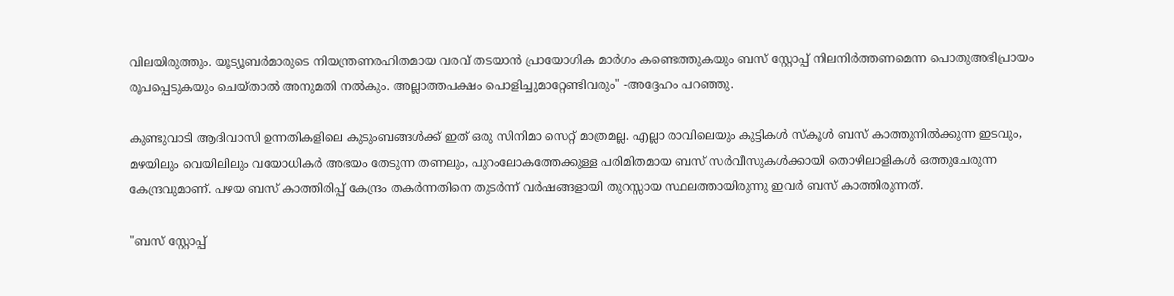വിലയിരുത്തും. യൂട്യൂബർമാരുടെ നിയന്ത്രണരഹിതമായ വരവ് തടയാൻ പ്രായോഗിക മാർഗം കണ്ടെത്തുകയും ബസ് സ്റ്റോപ്പ് നിലനിർത്തണമെന്ന പൊതുഅഭിപ്രായം രൂപപ്പെടുകയും ചെയ്താൽ അനുമതി നൽകും. അല്ലാത്തപക്ഷം പൊളിച്ചുമാറ്റേണ്ടിവരും" -അദ്ദേഹം പറഞ്ഞു.

കുണ്ടുവാടി ആദിവാസി ഉന്നതികളിലെ കുടുംബങ്ങൾക്ക് ഇത് ഒരു സിനിമാ സെറ്റ് മാത്രമല്ല. എല്ലാ രാവിലെയും കുട്ടികൾ സ്കൂൾ ബസ് കാത്തുനിൽക്കുന്ന ഇടവും, മഴയിലും വെയിലിലും വയോധികർ അഭയം തേടുന്ന തണലും, പുറംലോകത്തേക്കുള്ള പരിമിതമായ ബസ് സർവീസുകൾക്കായി തൊഴിലാളികൾ ഒത്തുചേരുന്ന കേന്ദ്രവുമാണ്. പഴയ ബസ് കാത്തിരിപ്പ് കേന്ദ്രം തകർന്നതിനെ തുടർന്ന് വർഷങ്ങളായി തുറസ്സായ സ്ഥലത്തായിരുന്നു ഇവർ ബസ് കാത്തിരുന്നത്.

"ബസ് സ്റ്റോപ്പ്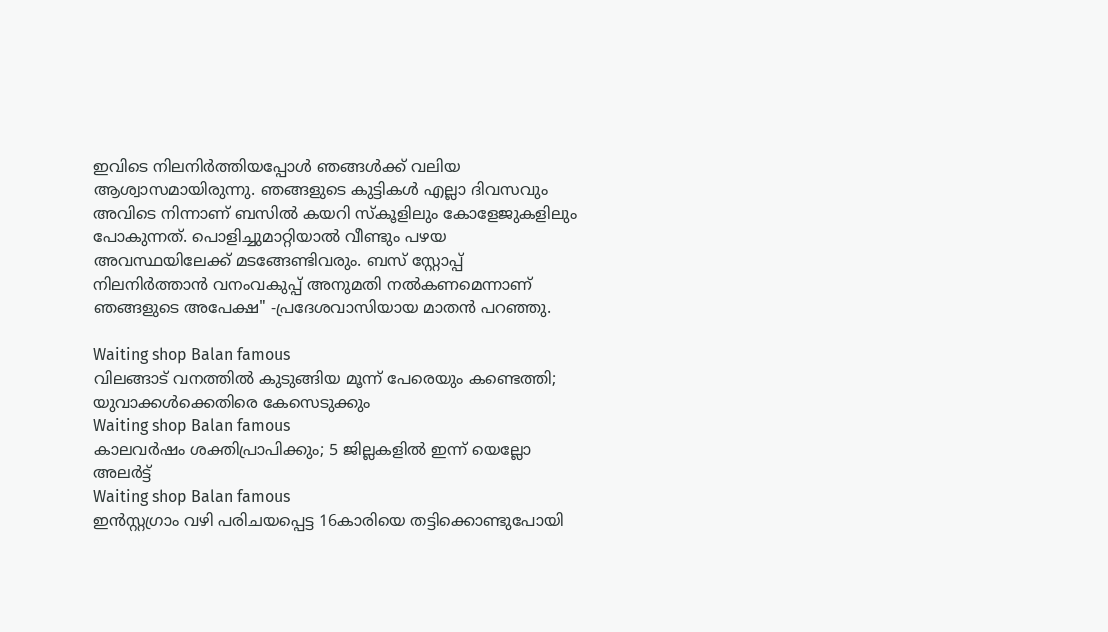ഇവിടെ നിലനിർത്തിയപ്പോൾ ഞങ്ങൾക്ക് വലിയ ആശ്വാസമായിരുന്നു. ഞങ്ങളുടെ കുട്ടികൾ എല്ലാ ദിവസവും അവിടെ നിന്നാണ് ബസിൽ കയറി സ്കൂളിലും കോളേജുകളിലും പോകുന്നത്. പൊളിച്ചുമാറ്റിയാൽ വീണ്ടും പഴയ അവസ്ഥയിലേക്ക് മടങ്ങേണ്ടിവരും. ബസ് സ്റ്റോപ്പ് നിലനിർത്താൻ വനംവകുപ്പ് അനുമതി നൽകണമെന്നാണ് ഞങ്ങളുടെ അപേക്ഷ" -പ്രദേശവാസിയായ മാതൻ പറഞ്ഞു.

Waiting shop Balan famous
വിലങ്ങാട് വനത്തിൽ കുടുങ്ങിയ മൂന്ന് പേരെയും കണ്ടെത്തി; യുവാക്കൾക്കെതിരെ കേസെടുക്കും
Waiting shop Balan famous
കാലവർഷം ശക്തിപ്രാപിക്കും; 5 ജില്ലകളിൽ ഇന്ന് യെല്ലോ അലർട്ട്
Waiting shop Balan famous
ഇന്‍സ്റ്റഗ്രാം വഴി പരിചയപ്പെട്ട 16കാരിയെ തട്ടിക്കൊണ്ടുപോയി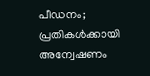പീഡനം; പ്രതികള്‍ക്കായി അന്വേഷണം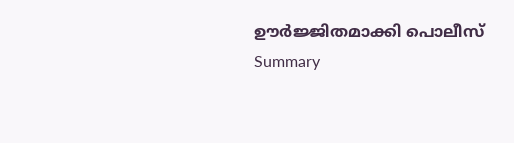ഊര്‍ജ്ജിതമാക്കി പൊലീസ്
Summary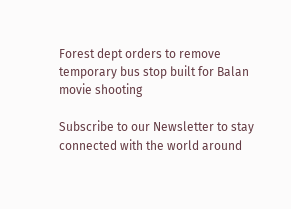Forest dept orders to remove temporary bus stop built for Balan movie shooting

Subscribe to our Newsletter to stay connected with the world around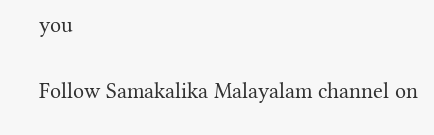you

Follow Samakalika Malayalam channel on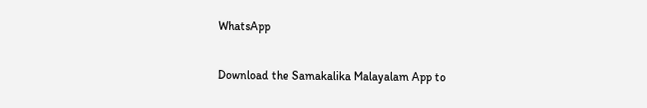WhatsApp

Download the Samakalika Malayalam App to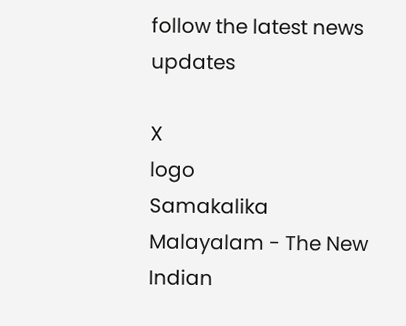follow the latest news updates

X
logo
Samakalika Malayalam - The New Indian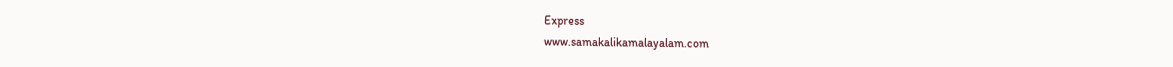Express
www.samakalikamalayalam.com